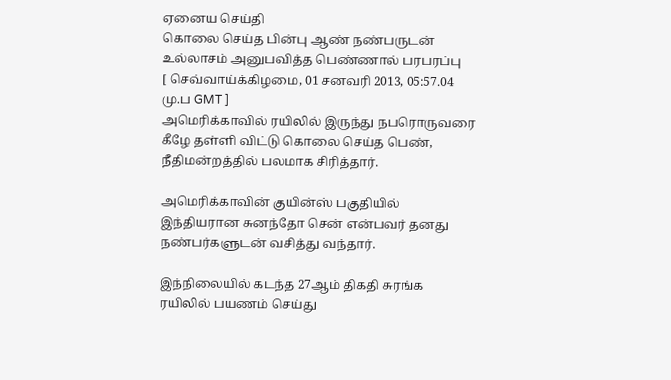ஏனைய செய்தி
கொலை செய்த பின்பு ஆண் நண்பருடன் உல்லாசம் அனுபவித்த பெண்ணால் பரபரப்பு
[ செவ்வாய்க்கிழமை, 01 சனவரி 2013, 05:57.04 மு.ப GMT ]
அமெரிக்காவில் ரயிலில் இருந்து நபரொருவரை கீழே தள்ளி விட்டு கொலை செய்த பெண், நீதிமன்றத்தில் பலமாக சிரித்தார்.

அமெரிக்காவின் குயின்ஸ் பகுதியில் இந்தியரான சுனந்தோ சென் என்பவர் தனது நண்பர்களுடன் வசித்து வந்தார்.

இந்நிலையில் கடந்த 27ஆம் திகதி சுரங்க ரயிலில் பயணம் செய்து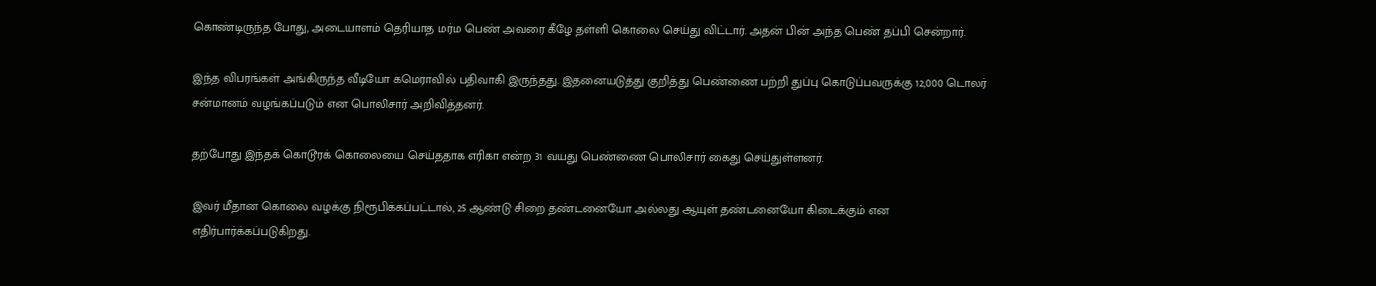கொண்டிருந்த போது, அடையாளம் தெரியாத மர்ம பெண் அவரை கீழே தள்ளி கொலை செய்து விட்டார். அதன் பின் அந்த பெண் தப்பி சென்றார்.

இந்த விபரங்கள் அங்கிருந்த வீடியோ கமெராவில் பதிவாகி இருந்தது. இதனையடுத்து குறித்து பெண்ணை பற்றி துப்பு கொடுப்பவருக்கு 12,000 டொலர் சன்மானம் வழங்கப்படும் என பொலிசார் அறிவித்தனர்.

தற்போது இந்தக் கொடூரக் கொலையை செய்ததாக எரிகா என்ற 31 வயது பெண்ணை பொலிசார் கைது செய்துள்ளனர்.

இவர் மீதான கொலை வழக்கு நிரூபிக்கப்பட்டால், 25 ஆண்டு சிறை தண்டனையோ அல்லது ஆயுள் தண்டனையோ கிடைக்கும் என எதிர்பார்க்கப்படுகிறது.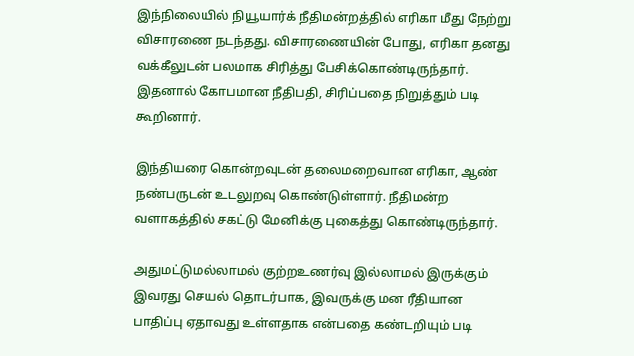இந்நிலையில் நியூயார்க் நீதிமன்றத்தில் எரிகா மீது நேற்று விசாரணை நடந்தது. விசாரணையின் போது, எரிகா தனது வக்கீலுடன் பலமாக சிரித்து பேசிக்கொண்டிருந்தார். இதனால் கோபமான நீதிபதி, சிரிப்பதை நிறுத்தும் படி கூறினார்.

இந்தியரை கொன்றவுடன் தலைமறைவான எரிகா, ஆண் நண்பருடன் உடலுறவு கொண்டுள்ளார். நீதிமன்ற வளாகத்தில் சகட்டு மேனிக்கு புகைத்து கொண்டிருந்தார்.

அதுமட்டுமல்லாமல் குற்றஉணர்வு இல்லாமல் இருக்கும் இவரது செயல் தொடர்பாக, இவருக்கு மன ரீதியான பாதிப்பு ஏதாவது உள்ளதாக என்பதை கண்டறியும் படி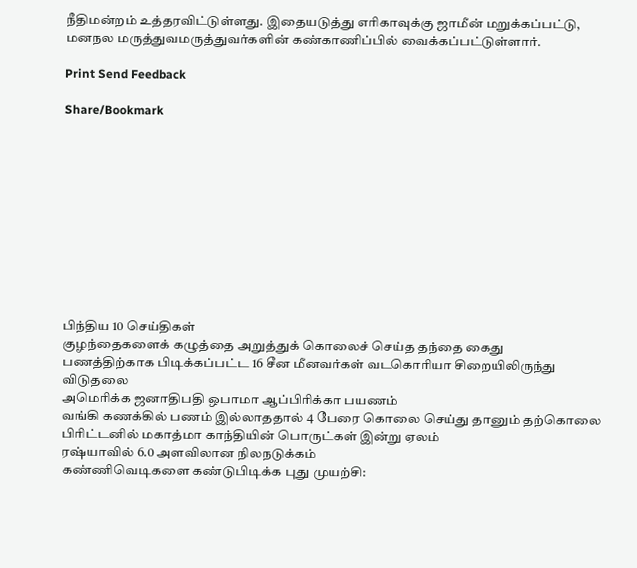நீதிமன்றம் உத்தரவிட்டுள்ளது. இதையடுத்து எரிகாவுக்கு ஜாமீன் மறுக்கப்பட்டு, மனநல மருத்துவமருத்துவர்களின் கண்காணிப்பில் வைக்கப்பட்டுள்ளார்.

Print Send Feedback

Share/Bookmark











பிந்திய 10 செய்திகள்
குழந்தைகளைக் கழுத்தை அறுத்துக் கொலைச் செய்த தந்தை கைது
பணத்திற்காக பிடிக்கப்பட்ட 16 சீன மீனவர்கள் வடகொரியா சிறையிலிருந்து விடுதலை
அமெரிக்க ஜனாதிபதி ஒபாமா ஆப்பிரிக்கா பயணம்
வங்கி கணக்கில் பணம் இல்லாததால் 4 பேரை கொலை செய்து தானும் தற்கொலை
பிரிட்டனில் மகாத்மா காந்தியின் பொருட்கள் இன்று ஏலம்
ரஷ்யாவில் 6.0 அளவிலான நிலநடுக்கம்
கண்ணிவெடிகளை கண்டுபிடிக்க புது முயற்சி: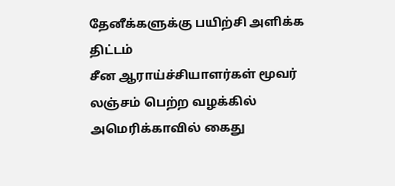தேனீக்களுக்கு பயிற்சி அளிக்க திட்டம்
சீன ஆராய்ச்சியாளர்கள் மூவர் லஞ்சம் பெற்ற வழக்கில் அமெரிக்காவில் கைது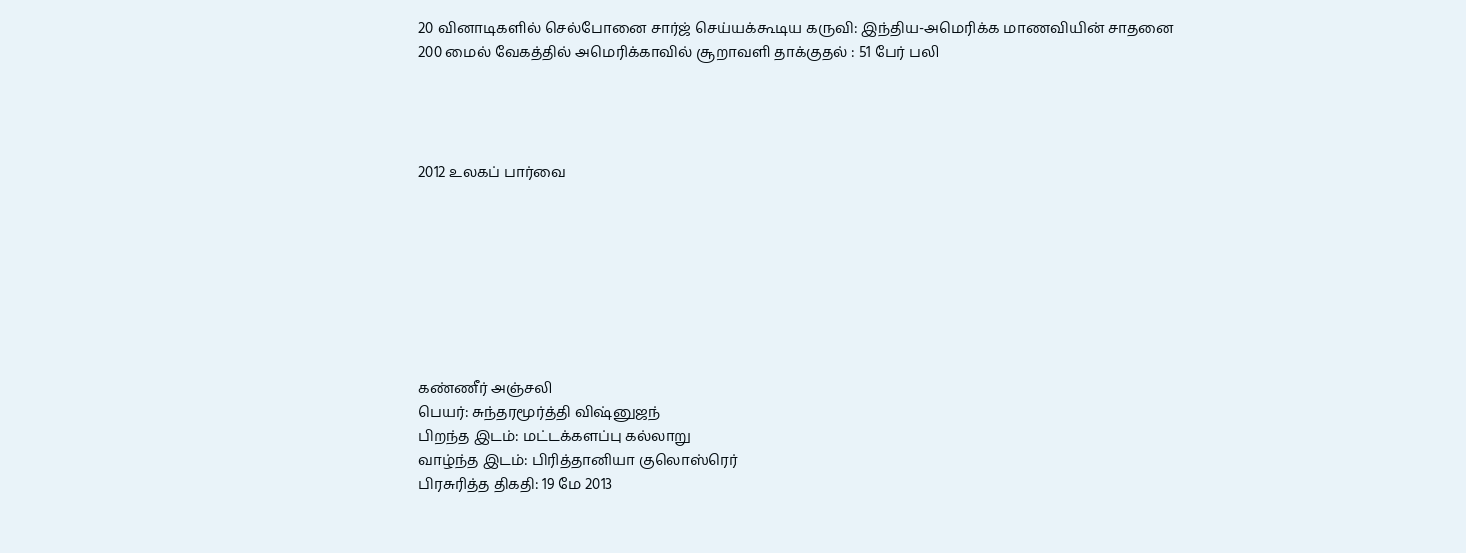20 வினாடிகளில் செல்போனை சார்ஜ் செய்யக்கூடிய கருவி: இந்திய-அமெரிக்க மாணவியின் சாதனை
200 மைல் வேகத்தில் அமெரிக்காவில் சூறாவளி தாக்குதல் : 51 பேர் பலி




2012 உலகப் பார்வை








கண்ணீர் அஞ்சலி
பெயர்: சுந்தரமூர்த்தி விஷ்னுஜந்
பிறந்த இடம்: மட்டக்களப்பு கல்லாறு
வாழ்ந்த இடம்: பிரித்தானியா குலொஸ்ரெர்
பிரசுரித்த திகதி: 19 மே 2013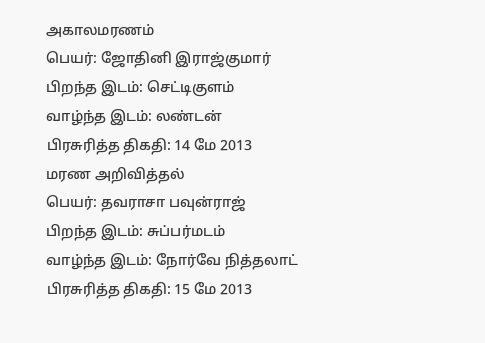அகாலமரணம்
பெயர்: ஜோதினி இராஜ்குமார்
பிறந்த இடம்: செட்டிகுளம்
வாழ்ந்த இடம்: லண்டன்
பிரசுரித்த திகதி: 14 மே 2013
மரண அறிவித்தல்
பெயர்: தவராசா பவுன்ராஜ்
பிறந்த இடம்: சுப்பர்மடம்
வாழ்ந்த இடம்: நோர்வே நித்தலாட்
பிரசுரித்த திகதி: 15 மே 2013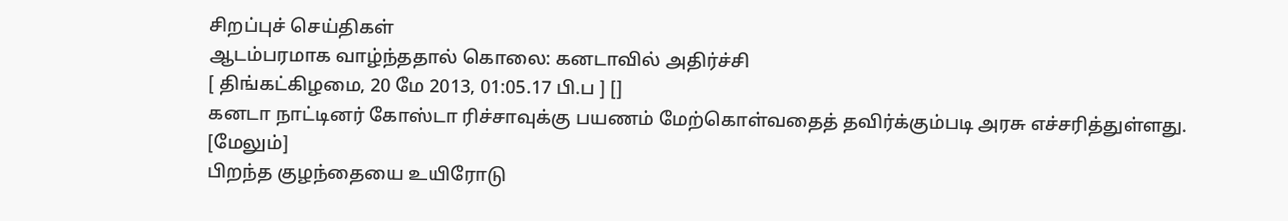சிறப்புச் செய்திகள்
ஆடம்பரமாக வாழ்ந்ததால் கொலை: கனடாவில் அதிர்ச்சி
[ திங்கட்கிழமை, 20 மே 2013, 01:05.17 பி.ப ] []
கனடா நாட்டினர் கோஸ்டா ரிச்சாவுக்கு பயணம் மேற்கொள்வதைத் தவிர்க்கும்படி அரசு எச்சரித்துள்ளது. [மேலும்]
பிறந்த குழந்தையை உயிரோடு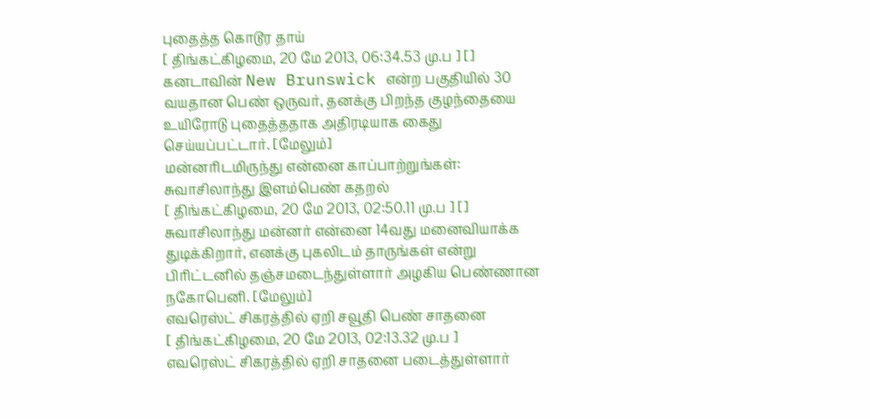புதைத்த கொடூர தாய்
[ திங்கட்கிழமை, 20 மே 2013, 06:34.53 மு.ப ] []
கனடாவின் New Brunswick என்ற பகுதியில் 30 வயதான பெண் ஒருவர், தனக்கு பிறந்த குழந்தையை உயிரோடு புதைத்ததாக அதிரடியாக கைது செய்யப்பட்டார். [மேலும்]
மன்னரிடமிருந்து என்னை காப்பாற்றுங்கள்: சுவாசிலாந்து இளம்பெண் கதறல்
[ திங்கட்கிழமை, 20 மே 2013, 02:50.11 மு.ப ] []
சுவாசிலாந்து மன்னர் என்னை 14வது மனைவியாக்க துடிக்கிறார், எனக்கு புகலிடம் தாருங்கள் என்று பிரிட்டனில் தஞ்சமடைந்துள்ளார் அழகிய பெண்ணான நகோபெனி. [மேலும்]
எவரெஸ்ட் சிகரத்தில் ஏறி சவூதி பெண் சாதனை
[ திங்கட்கிழமை, 20 மே 2013, 02:13.32 மு.ப ]
எவரெஸ்ட் சிகரத்தில் ஏறி சாதனை படைத்துள்ளார்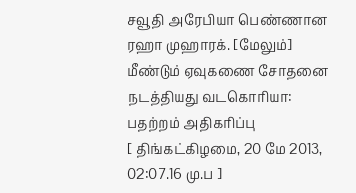சவூதி அரேபியா பெண்ணான ரஹா முஹாரக். [மேலும்]
மீண்டும் ஏவுகணை சோதனை நடத்தியது வடகொரியா: பதற்றம் அதிகரிப்பு
[ திங்கட்கிழமை, 20 மே 2013, 02:07.16 மு.ப ]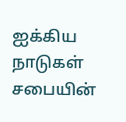ஐக்கிய நாடுகள் சபையின்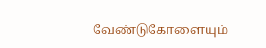வேண்டுகோளையும்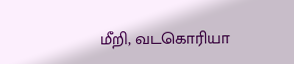மீறி, வடகொரியா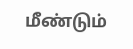மீண்டும்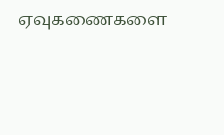ஏவுகணைகளை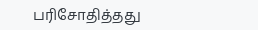பரிசோதித்தது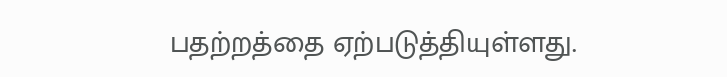பதற்றத்தை ஏற்படுத்தியுள்ளது.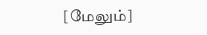[மேலும்]